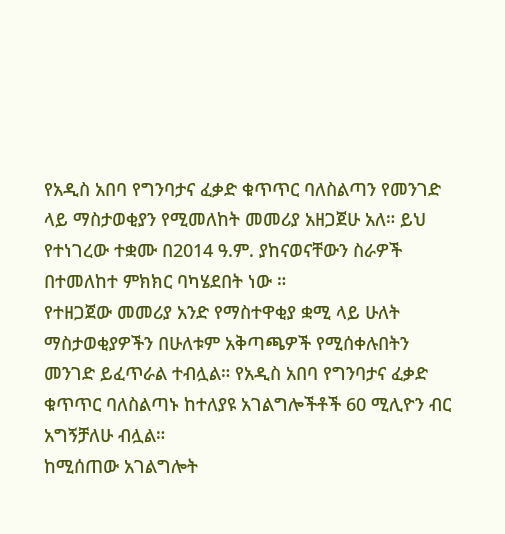የአዲስ አበባ የግንባታና ፈቃድ ቁጥጥር ባለስልጣን የመንገድ ላይ ማስታወቂያን የሚመለከት መመሪያ አዘጋጀሁ አለ። ይህ የተነገረው ተቋሙ በ2014 ዓ.ም. ያከናወናቸውን ስራዎች በተመለከተ ምክክር ባካሄደበት ነው ።
የተዘጋጀው መመሪያ አንድ የማስተዋቂያ ቋሚ ላይ ሁለት ማስታወቂያዎችን በሁለቱም አቅጣጫዎች የሚሰቀሉበትን መንገድ ይፈጥራል ተብሏል። የአዲስ አበባ የግንባታና ፈቃድ ቁጥጥር ባለስልጣኑ ከተለያዩ አገልግሎችቶች 60 ሚሊዮን ብር አግኝቻለሁ ብሏል።
ከሚሰጠው አገልግሎት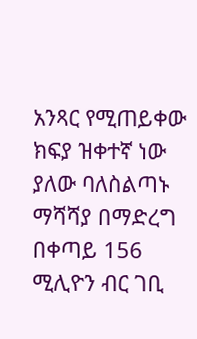አንጻር የሚጠይቀው ክፍያ ዝቀተኛ ነው ያለው ባለስልጣኑ ማሻሻያ በማድረግ በቀጣይ 156 ሚሊዮን ብር ገቢ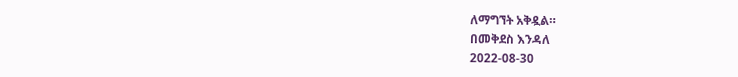ለማግኘት አቅዷል።
በመቅደስ እንዳለ
2022-08-30